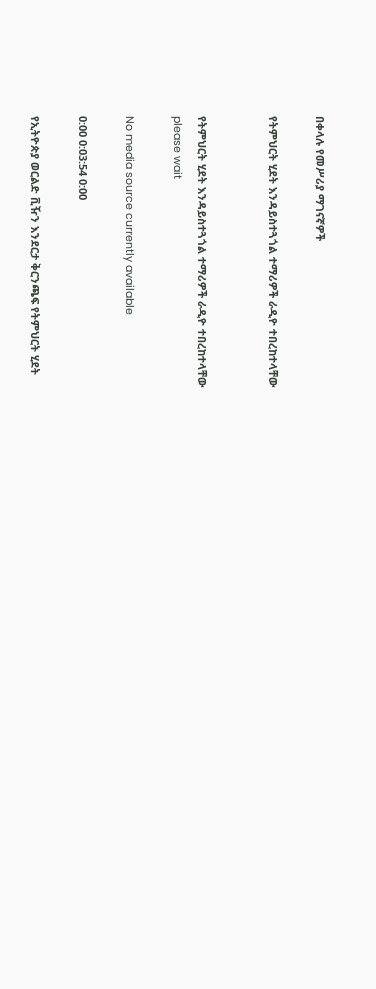በቀላሉ የመሥሪያ ማገናኛዎች

የትምህርት ሂደት እንዳይስተጓጎል ተማሪዎች ራዲዮ ተበረከተላቸው


የትምህርት ሂደት እንዳይስተጓጎል ተማሪዎች ራዲዮ ተበረከተላቸው
please wait

No media source currently available

0:00 0:03:54 0:00

የኢትዮጵያ ወርልድ ቪዥን እንደርታ ቅርንጫፍ የትምህርት ሂደት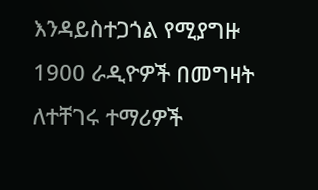እንዳይስተጋጎል የሚያግዙ 1900 ራዲዮዎች በመግዛት ለተቸገሩ ተማሪዎች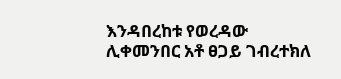እንዳበረከቱ የወረዳው ሊቀመንበር አቶ ፀጋይ ገብረተክለ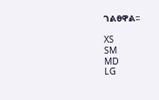ገልፀዋል፡፡

XS
SM
MD
LG